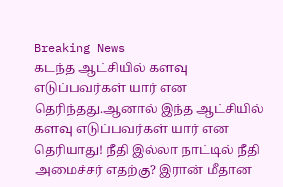Breaking News
கடந்த ஆட்சியில் களவு எடுப்பவர்கள் யார் என தெரிந்தது.ஆனால் இந்த ஆட்சியில் களவு எடுப்பவர்கள் யார் என தெரியாது! நீதி இல்லா நாட்டில் நீதி அமைச்சர் எதற்கு? இரான் மீதான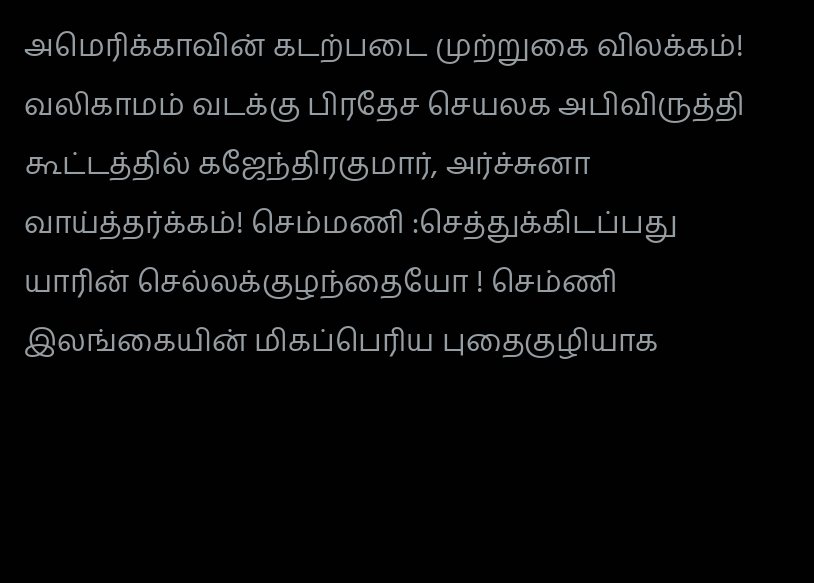அமெரிக்காவின் கடற்படை முற்றுகை விலக்கம்! வலிகாமம் வடக்கு பிரதேச செயலக அபிவிருத்தி கூட்டத்தில் கஜேந்திரகுமார், அர்ச்சுனா வாய்த்தர்க்கம்! செம்மணி :செத்துக்கிடப்பது யாரின் செல்லக்குழந்தையோ ! செம்ணி இலங்கையின் மிகப்பெரிய புதைகுழியாக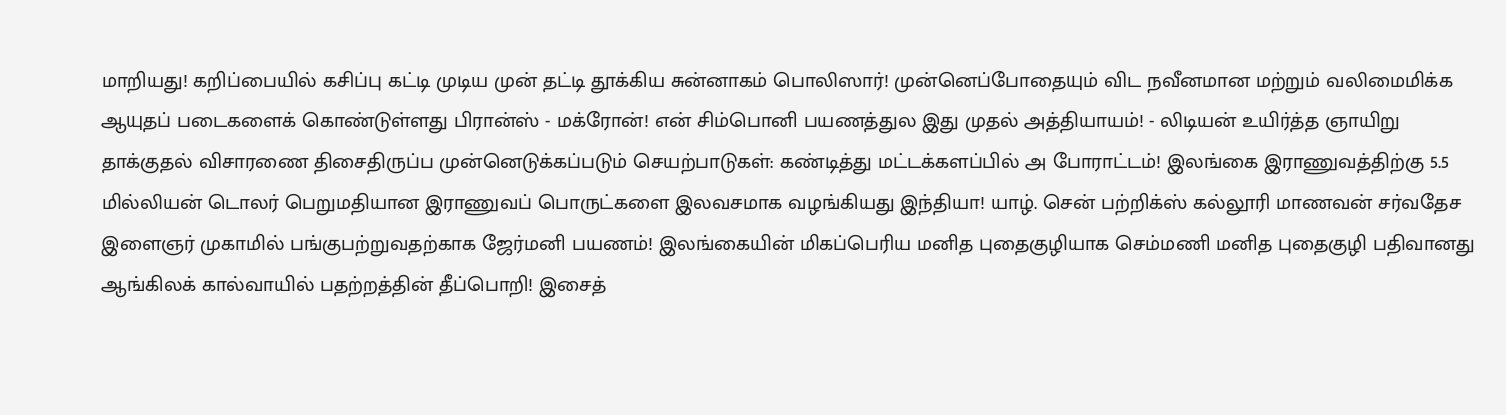மாறியது! கறிப்பையில் கசிப்பு கட்டி முடிய முன் தட்டி தூக்கிய சுன்னாகம் பொலிஸார்! முன்னெப்போதையும் விட நவீனமான மற்றும் வலிமைமிக்க ஆயுதப் படைகளைக் கொண்டுள்ளது பிரான்ஸ் - மக்ரோன்! என் சிம்பொனி பயணத்துல இது முதல் அத்தியாயம்! - லிடியன் உயிர்த்த ஞாயிறு தாக்குதல் விசாரணை திசைதிருப்ப முன்னெடுக்கப்படும் செயற்பாடுகள்: கண்டித்து மட்டக்களப்பில் அ போராட்டம்! இலங்கை இராணுவத்திற்கு 5.5 மில்லியன் டொலர் பெறுமதியான இராணுவப் பொருட்களை இலவசமாக வழங்கியது இந்தியா! யாழ். சென் பற்றிக்ஸ் கல்லூரி மாணவன் சர்வதேச இளைஞர் முகாமில் பங்குபற்றுவதற்காக ஜேர்மனி பயணம்! இலங்கையின் மிகப்பெரிய மனித புதைகுழியாக செம்மணி மனித புதைகுழி பதிவானது ஆங்கிலக் கால்வாயில் பதற்றத்தின் தீப்பொறி! இசைத்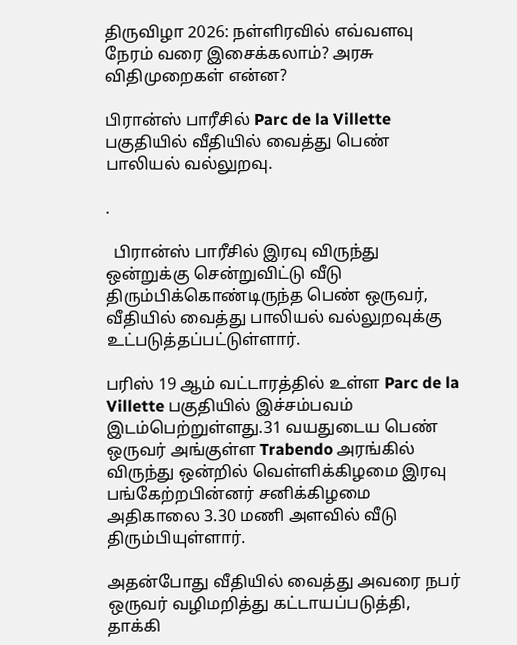திருவிழா 2026: நள்ளிரவில் எவ்வளவு நேரம் வரை இசைக்கலாம்? அரசு விதிமுறைகள் என்ன?

பிரான்ஸ் பாரீசில் Parc de la Villette பகுதியில் வீதியில் வைத்து பெண் பாலியல் வல்லுறவு.

.

  பிரான்ஸ் பாரீசில் இரவு விருந்து ஒன்றுக்கு சென்றுவிட்டு வீடு திரும்பிக்கொண்டிருந்த பெண் ஒருவர், வீதியில் வைத்து பாலியல் வல்லுறவுக்கு உட்படுத்தப்பட்டுள்ளார்.

பரிஸ் 19 ஆம் வட்டாரத்தில் உள்ள Parc de la Villette பகுதியில் இச்சம்பவம் இடம்பெற்றுள்ளது.31 வயதுடைய பெண் ஒருவர் அங்குள்ள Trabendo அரங்கில் விருந்து ஒன்றில் வெள்ளிக்கிழமை இரவு பங்கேற்றபின்னர் சனிக்கிழமை அதிகாலை 3.30 மணி அளவில் வீடு திரும்பியுள்ளார்.

அதன்போது வீதியில் வைத்து அவரை நபர் ஒருவர் வழிமறித்து கட்டாயப்படுத்தி, தாக்கி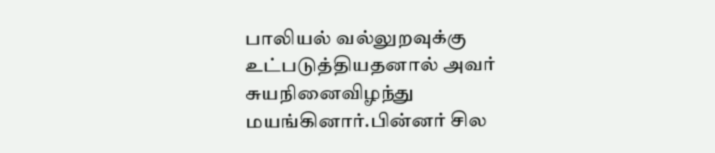பாலியல் வல்லுறவுக்கு உட்படுத்தியதனால் அவர் சுயநினைவிழந்து மயங்கினார்.பின்னர் சில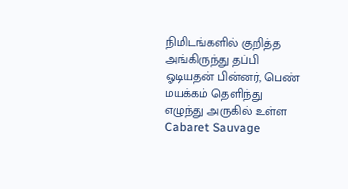நிமிடங்களில் குறித்த அங்கிருந்து தப்பி ஓடியதன் பின்னர், பெண் மயக்கம் தெளிந்து எழுந்து அருகில் உள்ள Cabaret Sauvage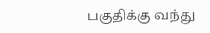பகுதிக்கு வந்து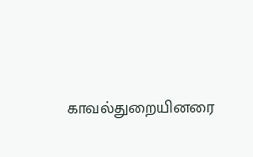காவல்துறையினரை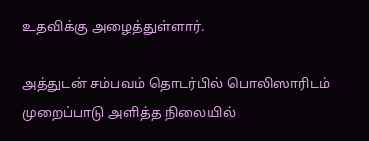உதவிக்கு அழைத்துள்ளார்.

அத்துடன் சம்பவம் தொடர்பில் பொலிஸாரிடம் முறைப்பாடு அளித்த நிலையில்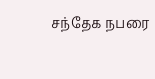சந்தேக நபரை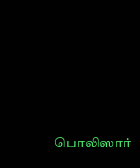பொலிஸார்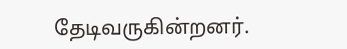தேடிவருகின்றனர்.